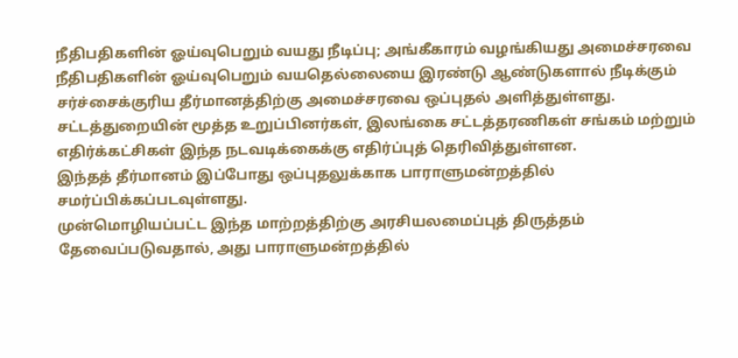நீதிபதிகளின் ஓய்வுபெறும் வயது நீடிப்பு; அங்கீகாரம் வழங்கியது அமைச்சரவை
நீதிபதிகளின் ஓய்வுபெறும் வயதெல்லையை இரண்டு ஆண்டுகளால் நீடிக்கும் சர்ச்சைக்குரிய தீர்மானத்திற்கு அமைச்சரவை ஒப்புதல் அளித்துள்ளது.
சட்டத்துறையின் மூத்த உறுப்பினர்கள், இலங்கை சட்டத்தரணிகள் சங்கம் மற்றும் எதிர்க்கட்சிகள் இந்த நடவடிக்கைக்கு எதிர்ப்புத் தெரிவித்துள்ளன.
இந்தத் தீர்மானம் இப்போது ஒப்புதலுக்காக பாராளுமன்றத்தில் சமர்ப்பிக்கப்படவுள்ளது.
முன்மொழியப்பட்ட இந்த மாற்றத்திற்கு அரசியலமைப்புத் திருத்தம் தேவைப்படுவதால், அது பாராளுமன்றத்தில்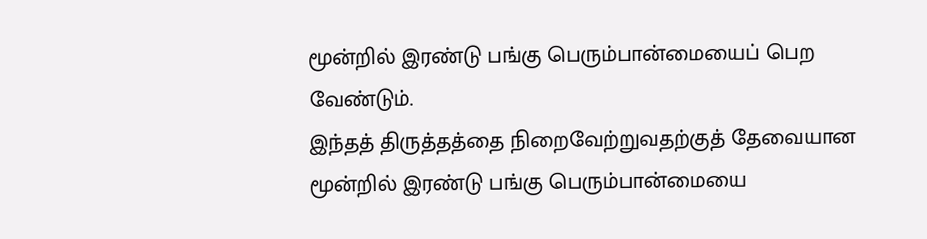மூன்றில் இரண்டு பங்கு பெரும்பான்மையைப் பெற வேண்டும்.
இந்தத் திருத்தத்தை நிறைவேற்றுவதற்குத் தேவையான மூன்றில் இரண்டு பங்கு பெரும்பான்மையை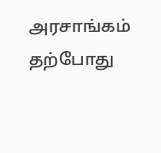அரசாங்கம் தற்போது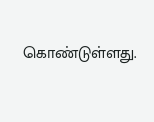கொண்டுள்ளது.